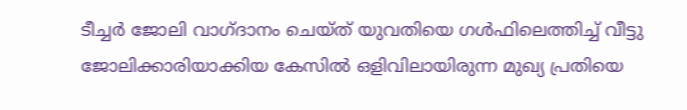ടീച്ചര്‍ ജോലി വാഗ്ദാനം ചെയ്ത് യുവതിയെ ഗള്‍ഫിലെത്തിച്ച് വീട്ടു ജോലിക്കാരിയാക്കിയ കേസിൽ ഒളിവിലായിരുന്ന മുഖ്യ പ്രതിയെ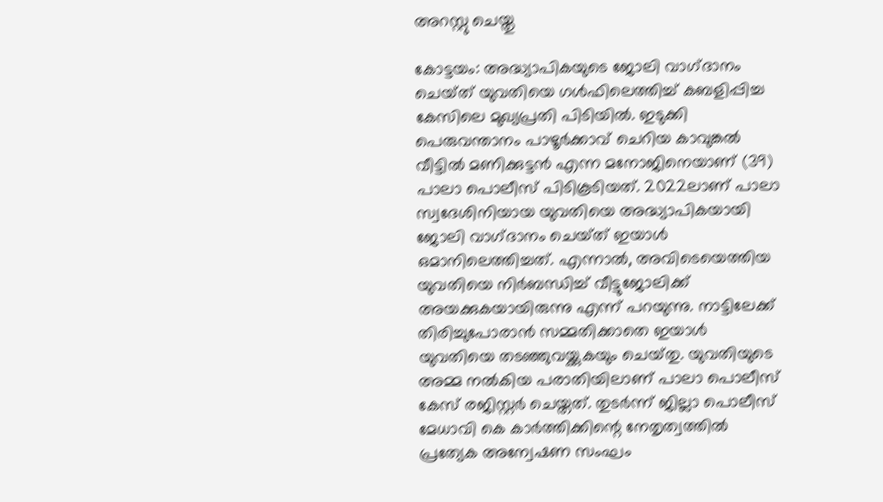അറസ്റ്റു ചെയ്തു

കോട്ടയം: അദ്ധ്യാപികയുടെ ജോലി വാഗ്‌ദാനം ചെയ്‌ത് യുവതിയെ ഗള്‍ഫിലെത്തിച്ച് കബളിപ്പിച്ച കേസിലെ മുഖ്യപ്രതി പിടിയിൽ. ഇടുക്കി പെരുവന്താനം പാഴൂർക്കാവ് ചെറിയ കാവുങ്കൽ വീട്ടിൽ മണിക്കുട്ടൻ എന്ന മനോജിനെയാണ് (39) പാലാ പൊലീസ് പിടികൂടിയത്. 2022ലാണ് പാലാ സ്വദേശിനിയായ യുവതിയെ അദ്ധ്യാപികയായി ജോലി വാഗ്‌ദാനം ചെയ്‌ത് ഇയാൾ ഒമാനിലെത്തിച്ചത്. എന്നാൽ, അവിടെയെത്തിയ യുവതിയെ നിർബന്ധിച്ച് വീട്ടുജോലിക്ക് അയക്കുകയായിരുന്നു എന്ന് പറയുന്നു. നാട്ടിലേക്ക് തിരിച്ചുപോരാൻ സമ്മതിക്കാതെ ഇയാൾ യുവതിയെ തടഞ്ഞുവയ്ക്കുകയും ചെയ്‌തു. യുവതിയുടെ അമ്മ നൽകിയ പരാതിയിലാണ് പാലാ പൊലീസ് കേസ് രജിസ്റ്റർ ചെയ്തത്. തുടർന്ന് ജില്ലാ പൊലീസ് മേധാവി കെ കാർത്തിക്കിന്റെ നേതൃത്വത്തിൽ പ്രത്യേക അന്വേഷണ സംഘം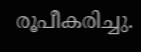രൂപീകരിച്ചു.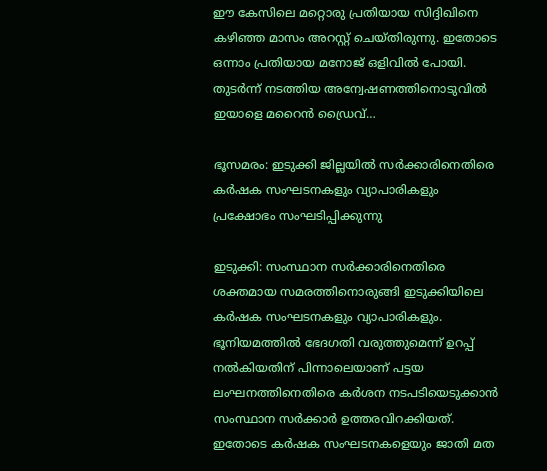ഈ കേസിലെ മറ്റൊരു പ്രതിയായ സിദ്ദിഖിനെ കഴിഞ്ഞ മാസം അറസ്റ്റ് ചെയ്‌തിരുന്നു. ഇതോടെ ഒന്നാം പ്രതിയായ മനോജ് ഒളിവിൽ പോയി. തുടർന്ന് നടത്തിയ അന്വേഷണത്തിനൊടുവിൽ ഇയാളെ മറൈൻ ഡ്രൈവ്…

ഭൂസമരം: ഇടുക്കി ജില്ലയില്‍ സർക്കാരിനെതിരെ കർഷക സംഘടനകളും വ്യാപാരികളും പ്രക്ഷോഭം സംഘടിപ്പിക്കുന്നു

ഇടുക്കി: സംസ്ഥാന സർക്കാരിനെതിരെ ശക്തമായ സമരത്തിനൊരുങ്ങി ഇടുക്കിയിലെ കർഷക സംഘടനകളും വ്യാപാരികളും. ഭൂനിയമത്തിൽ ഭേദഗതി വരുത്തുമെന്ന് ഉറപ്പ് നൽകിയതിന് പിന്നാലെയാണ് പട്ടയ ലംഘനത്തിനെതിരെ കർശന നടപടിയെടുക്കാൻ സംസ്ഥാന സർക്കാർ ഉത്തരവിറക്കിയത്. ഇതോടെ കർഷക സംഘടനകളെയും ജാതി മത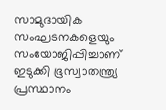സാമുദായിക സംഘടനകളെയും സംയോജിപ്പിച്ചാണ് ഇടുക്കി ഭൂസ്വാതന്ത്ര്യ പ്രസ്ഥാനം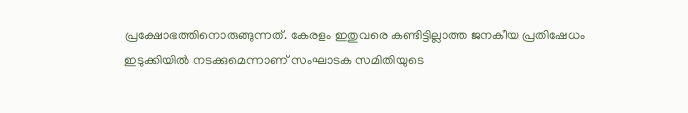പ്രക്ഷോഭത്തിനൊരുങ്ങുന്നത്. കേരളം ഇതുവരെ കണ്ടിട്ടില്ലാത്ത ജനകീയ പ്രതിഷേധം ഇടുക്കിയിൽ നടക്കുമെന്നാണ് സംഘാടക സമിതിയുടെ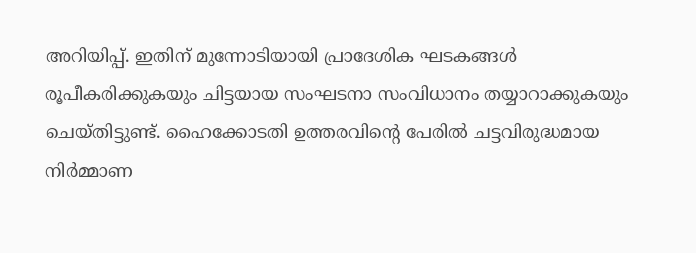അറിയിപ്പ്. ഇതിന് മുന്നോടിയായി പ്രാദേശിക ഘടകങ്ങൾ രൂപീകരിക്കുകയും ചിട്ടയായ സംഘടനാ സംവിധാനം തയ്യാറാക്കുകയും ചെയ്തിട്ടുണ്ട്. ഹൈക്കോടതി ഉത്തരവിന്റെ പേരിൽ ചട്ടവിരുദ്ധമായ നിർമ്മാണ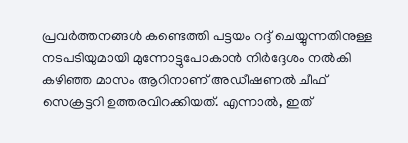പ്രവർത്തനങ്ങൾ കണ്ടെത്തി പട്ടയം റദ്ദ് ചെയ്യുന്നതിനുള്ള നടപടിയുമായി മുന്നോട്ടുപോകാൻ നിർദ്ദേശം നൽകി കഴിഞ്ഞ മാസം ആറിനാണ് അഡീഷണൽ ചീഫ് സെക്രട്ടറി ഉത്തരവിറക്കിയത്. എന്നാൽ, ഇത്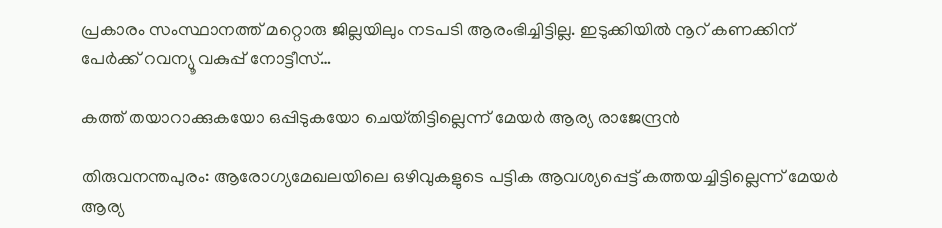പ്രകാരം സംസ്ഥാനത്ത് മറ്റൊരു ജില്ലയിലും നടപടി ആരംഭിച്ചിട്ടില്ല. ഇടുക്കിയില്‍ നൂറ് കണക്കിന് പേര്‍ക്ക് റവന്യൂ വകുപ്പ് നോട്ടീസ്…

കത്ത് തയാറാക്കുകയോ ഒപ്പിടുകയോ ചെയ്‌തിട്ടില്ലെന്ന് മേയര്‍ ആര്യ രാജേന്ദ്രൻ

തിരുവനന്തപുരം: ആരോഗ്യമേഖലയിലെ ഒഴിവുകളുടെ പട്ടിക ആവശ്യപ്പെട്ട് കത്തയച്ചിട്ടില്ലെന്ന് മേയർ ആര്യ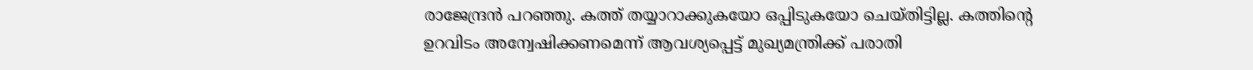രാജേന്ദ്രൻ പറഞ്ഞു. കത്ത് തയ്യാറാക്കുകയോ ഒപ്പിടുകയോ ചെയ്തിട്ടില്ല. കത്തിന്റെ ഉറവിടം അന്വേഷിക്കണമെന്ന് ആവശ്യപ്പെട്ട് മുഖ്യമന്ത്രിക്ക് പരാതി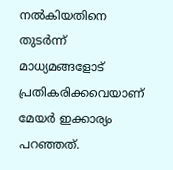നൽകിയതിനെ തുടർന്ന് മാധ്യമങ്ങളോട് പ്രതികരിക്കവെയാണ് മേയർ ഇക്കാര്യം പറഞ്ഞത്.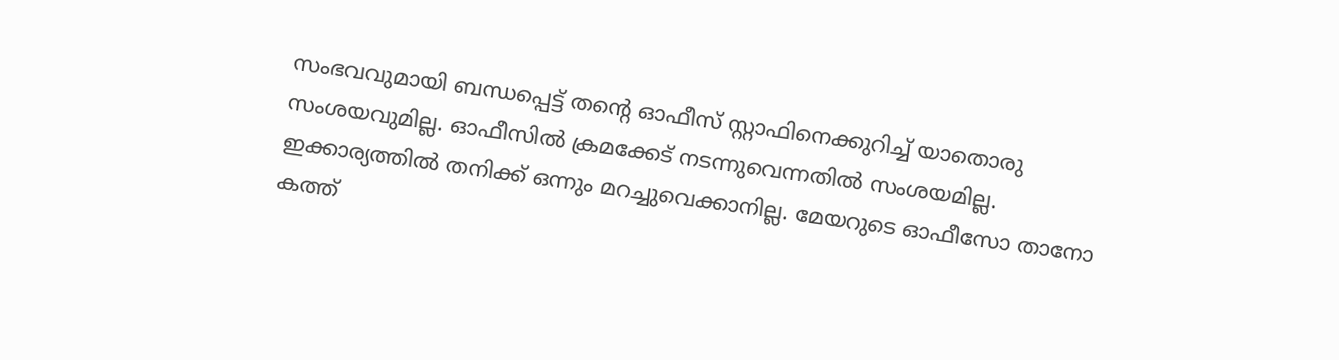സംഭവവുമായി ബന്ധപ്പെട്ട് തന്റെ ഓഫീസ് സ്റ്റാഫിനെക്കുറിച്ച് യാതൊരു സംശയവുമില്ല. ഓഫീസില്‍ ക്രമക്കേട് നടന്നുവെന്നതിൽ സംശയമില്ല. ഇക്കാര്യത്തിൽ തനിക്ക് ഒന്നും മറച്ചുവെക്കാനില്ല. മേയറുടെ ഓഫീസോ താനോ കത്ത്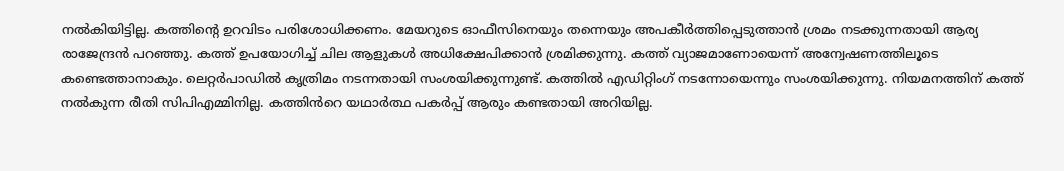നൽകിയിട്ടില്ല. കത്തിന്റെ ഉറവിടം പരിശോധിക്കണം. മേയറുടെ ഓഫീസിനെയും തന്നെയും അപകീർത്തിപ്പെടുത്താൻ ശ്രമം നടക്കുന്നതായി ആര്യ രാജേന്ദ്രൻ പറഞ്ഞു. കത്ത് ഉപയോഗിച്ച് ചില ആളുകൾ അധിക്ഷേപിക്കാൻ ശ്രമിക്കുന്നു. കത്ത് വ്യാജമാണോയെന്ന് അന്വേഷണത്തിലൂടെ കണ്ടെത്താനാകും. ലെറ്റർപാഡില്‍ കൃത്രിമം നടന്നതായി സംശയിക്കുന്നുണ്ട്. കത്തിൽ എഡിറ്റിംഗ് നടന്നോയെന്നും സംശയിക്കുന്നു. നിയമനത്തിന് കത്ത് നൽകുന്ന രീതി സിപിഎമ്മിനില്ല. കത്തിൻറെ യഥാർത്ഥ പകർപ്പ് ആരും കണ്ടതായി അറിയില്ല.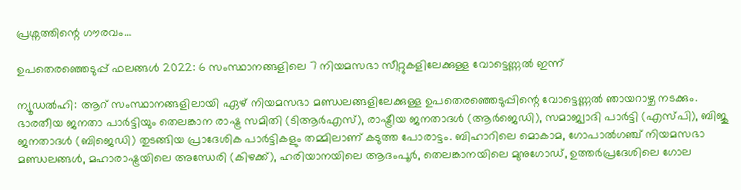പ്രശ്നത്തിന്റെ ഗൗരവം…

ഉപതെരഞ്ഞെടുപ്പ് ഫലങ്ങൾ 2022: 6 സംസ്ഥാനങ്ങളിലെ 7 നിയമസഭാ സീറ്റുകളിലേക്കുള്ള വോട്ടെണ്ണൽ ഇന്ന്

ന്യൂഡൽഹി: ആറ് സംസ്ഥാനങ്ങളിലായി ഏഴ് നിയമസഭാ മണ്ഡലങ്ങളിലേക്കുള്ള ഉപതെരഞ്ഞെടുപ്പിന്റെ വോട്ടെണ്ണൽ ഞായറാഴ്ച നടക്കും. ഭാരതീയ ജനതാ പാർട്ടിയും തെലങ്കാന രാഷ്ട്ര സമിതി (ടിആർഎസ്), രാഷ്ട്രീയ ജനതാദൾ (ആർജെഡി), സമാജ്വാദി പാർട്ടി (എസ്പി), ബിജു ജനതാദൾ (ബിജെഡി) തുടങ്ങിയ പ്രാദേശിക പാർട്ടികളും തമ്മിലാണ് കടുത്ത പോരാട്ടം. ബിഹാറിലെ മൊകാമ, ഗോപാൽഗഞ്ച് നിയമസഭാ മണ്ഡലങ്ങൾ, മഹാരാഷ്ട്രയിലെ അന്ധേരി (കിഴക്ക്), ഹരിയാനയിലെ ആദംപൂർ, തെലങ്കാനയിലെ മുനുഗോഡ്, ഉത്തർപ്രദേശിലെ ഗോല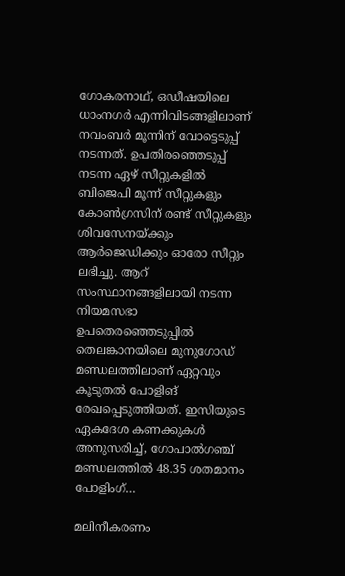ഗോകരനാഥ്, ഒഡീഷയിലെ ധാംനഗർ എന്നിവിടങ്ങളിലാണ് നവംബർ മൂന്നിന് വോട്ടെടുപ്പ് നടന്നത്. ഉപതിരഞ്ഞെടുപ്പ് നടന്ന ഏഴ് സീറ്റുകളിൽ ബിജെപി മൂന്ന് സീറ്റുകളും കോൺഗ്രസിന് രണ്ട് സീറ്റുകളും ശിവസേനയ്ക്കും ആർജെഡിക്കും ഓരോ സീറ്റും ലഭിച്ചു. ആറ് സംസ്ഥാനങ്ങളിലായി നടന്ന നിയമസഭാ ഉപതെരഞ്ഞെടുപ്പിൽ തെലങ്കാനയിലെ മുനുഗോഡ് മണ്ഡലത്തിലാണ് ഏറ്റവും കൂടുതൽ പോളിങ് രേഖപ്പെടുത്തിയത്. ഇസിയുടെ ഏകദേശ കണക്കുകള്‍ അനുസരിച്ച്, ഗോപാൽഗഞ്ച് മണ്ഡലത്തിൽ 48.35 ശതമാനം പോളിംഗ്…

മലിനീകരണം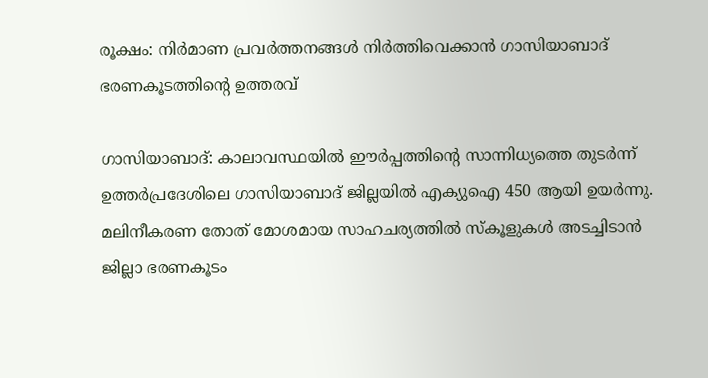രൂക്ഷം: നിർമാണ പ്രവർത്തനങ്ങൾ നിർത്തിവെക്കാൻ ഗാസിയാബാദ് ഭരണകൂടത്തിന്റെ ഉത്തരവ്

ഗാസിയാബാദ്: കാലാവസ്ഥയിൽ ഈർപ്പത്തിന്റെ സാന്നിധ്യത്തെ തുടർന്ന് ഉത്തർപ്രദേശിലെ ഗാസിയാബാദ് ജില്ലയിൽ എക്യുഐ 450 ആയി ഉയർന്നു. മലിനീകരണ തോത് മോശമായ സാഹചര്യത്തിൽ സ്‌കൂളുകൾ അടച്ചിടാൻ ജില്ലാ ഭരണകൂടം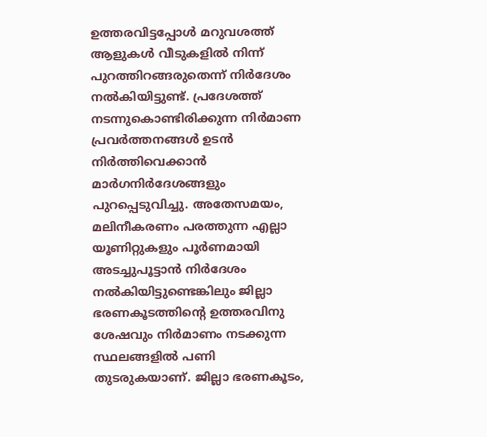ഉത്തരവിട്ടപ്പോൾ മറുവശത്ത് ആളുകൾ വീടുകളിൽ നിന്ന് പുറത്തിറങ്ങരുതെന്ന് നിർദേശം നൽകിയിട്ടുണ്ട്. പ്രദേശത്ത് നടന്നുകൊണ്ടിരിക്കുന്ന നിർമാണ പ്രവർത്തനങ്ങൾ ഉടന്‍ നിർത്തിവെക്കാൻ മാർഗനിർദേശങ്ങളും പുറപ്പെടുവിച്ചു. അതേസമയം, മലിനീകരണം പരത്തുന്ന എല്ലാ യൂണിറ്റുകളും പൂർണമായി അടച്ചുപൂട്ടാൻ നിർദേശം നൽകിയിട്ടുണ്ടെങ്കിലും ജില്ലാ ഭരണകൂടത്തിന്റെ ഉത്തരവിനു ശേഷവും നിർമാണം നടക്കുന്ന സ്ഥലങ്ങളിൽ പണി തുടരുകയാണ്. ജില്ലാ ഭരണകൂടം,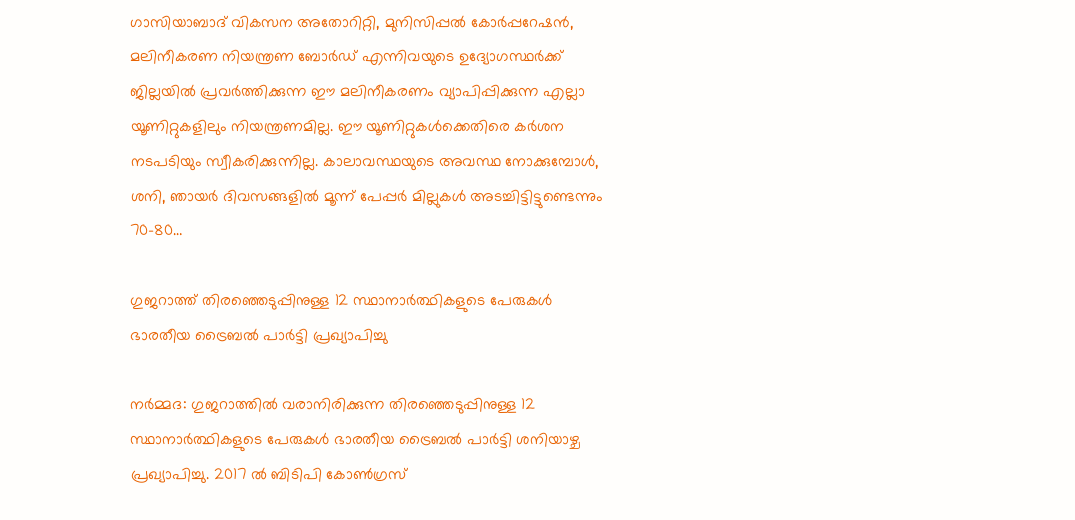ഗാസിയാബാദ് വികസന അതോറിറ്റി, മുനിസിപ്പൽ കോർപ്പറേഷൻ, മലിനീകരണ നിയന്ത്രണ ബോർഡ് എന്നിവയുടെ ഉദ്യോഗസ്ഥർക്ക് ജില്ലയിൽ പ്രവർത്തിക്കുന്ന ഈ മലിനീകരണം വ്യാപിപ്പിക്കുന്ന എല്ലാ യൂണിറ്റുകളിലും നിയന്ത്രണമില്ല. ഈ യൂണിറ്റുകൾക്കെതിരെ കർശന നടപടിയും സ്വീകരിക്കുന്നില്ല. കാലാവസ്ഥയുടെ അവസ്ഥ നോക്കുമ്പോൾ, ശനി, ഞായർ ദിവസങ്ങളിൽ മൂന്ന് പേപ്പർ മില്ലുകൾ അടച്ചിട്ടിട്ടുണ്ടെന്നും 70-80…

ഗുജറാത്ത് തിരഞ്ഞെടുപ്പിനുള്ള 12 സ്ഥാനാർത്ഥികളുടെ പേരുകൾ ഭാരതീയ ട്രൈബൽ പാർട്ടി പ്രഖ്യാപിച്ചു

നർമ്മദ: ഗുജറാത്തിൽ വരാനിരിക്കുന്ന തിരഞ്ഞെടുപ്പിനുള്ള 12 സ്ഥാനാർത്ഥികളുടെ പേരുകൾ ഭാരതീയ ട്രൈബൽ പാർട്ടി ശനിയാഴ്ച പ്രഖ്യാപിച്ചു. 2017 ൽ ബിടിപി കോൺഗ്രസ്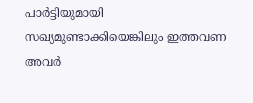പാർട്ടിയുമായി സഖ്യമുണ്ടാക്കിയെങ്കിലും ഇത്തവണ അവർ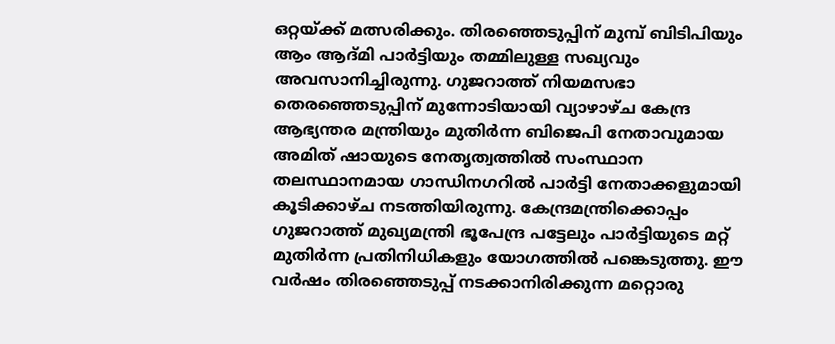ഒറ്റയ്ക്ക് മത്സരിക്കും. തിരഞ്ഞെടുപ്പിന് മുമ്പ് ബിടിപിയും ആം ആദ്മി പാർട്ടിയും തമ്മിലുള്ള സഖ്യവും അവസാനിച്ചിരുന്നു. ഗുജറാത്ത് നിയമസഭാ തെരഞ്ഞെടുപ്പിന് മുന്നോടിയായി വ്യാഴാഴ്ച കേന്ദ്ര ആഭ്യന്തര മന്ത്രിയും മുതിർന്ന ബിജെപി നേതാവുമായ അമിത് ഷായുടെ നേതൃത്വത്തിൽ സംസ്ഥാന തലസ്ഥാനമായ ഗാന്ധിനഗറിൽ പാർട്ടി നേതാക്കളുമായി കൂടിക്കാഴ്ച നടത്തിയിരുന്നു. കേന്ദ്രമന്ത്രിക്കൊപ്പം ഗുജറാത്ത് മുഖ്യമന്ത്രി ഭൂപേന്ദ്ര പട്ടേലും പാർട്ടിയുടെ മറ്റ് മുതിർന്ന പ്രതിനിധികളും യോഗത്തിൽ പങ്കെടുത്തു. ഈ വർഷം തിരഞ്ഞെടുപ്പ് നടക്കാനിരിക്കുന്ന മറ്റൊരു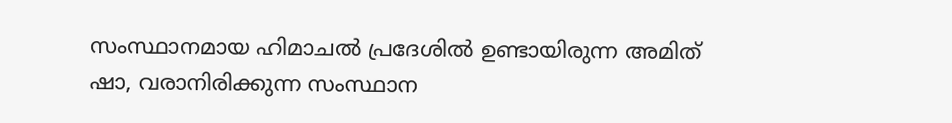സംസ്ഥാനമായ ഹിമാചൽ പ്രദേശിൽ ഉണ്ടായിരുന്ന അമിത് ഷാ, വരാനിരിക്കുന്ന സംസ്ഥാന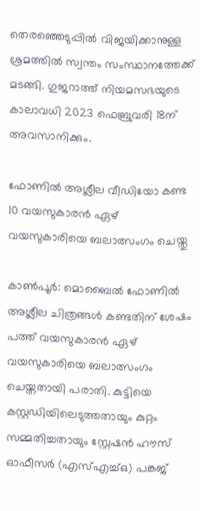തെരഞ്ഞെടുപ്പിൽ വിജയിക്കാനുള്ള ശ്രമത്തിൽ സ്വന്തം സംസ്ഥാനത്തേക്ക് മടങ്ങി. ഗുജറാത്ത് നിയമസഭയുടെ കാലാവധി 2023 ഫെബ്രുവരി 18ന് അവസാനിക്കും.

ഫോണില്‍ അശ്ലീല വീഡിയോ കണ്ട 10 വയസുകാരൻ ഏഴ് വയസുകാരിയെ ബലാത്സംഗം ചെയ്തു

കാൺപൂർ: മൊബൈൽ ഫോണിൽ അശ്ലീല ചിത്രങ്ങൾ കണ്ടതിന് ശേഷം പത്ത് വയസുകാരന്‍ ഏഴ് വയസുകാരിയെ ബലാത്സംഗം ചെയ്തതായി പരാതി. കുട്ടിയെ കസ്റ്റഡിയിലെടുത്തതായും കുറ്റം സമ്മതിച്ചതായും സ്റ്റേഷൻ ഹൗസ് ഓഫീസർ (എസ്എച്ച്ഒ) പങ്കജ്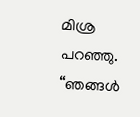മിശ്ര പറഞ്ഞു. “ഞങ്ങൾ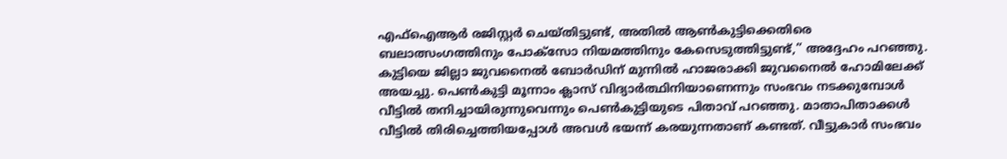എഫ്‌ഐആർ രജിസ്റ്റർ ചെയ്തിട്ടുണ്ട്, അതിൽ ആൺകുട്ടിക്കെതിരെ ബലാത്സംഗത്തിനും പോക്‌സോ നിയമത്തിനും കേസെടുത്തിട്ടുണ്ട്,” അദ്ദേഹം പറഞ്ഞു. കുട്ടിയെ ജില്ലാ ജുവനൈൽ ബോർഡിന് മുന്നിൽ ഹാജരാക്കി ജുവനൈൽ ഹോമിലേക്ക് അയച്ചു. പെൺകുട്ടി മൂന്നാം ക്ലാസ് വിദ്യാർത്ഥിനിയാണെന്നും സംഭവം നടക്കുമ്പോൾ വീട്ടിൽ തനിച്ചായിരുന്നുവെന്നും പെൺകുട്ടിയുടെ പിതാവ് പറഞ്ഞു. മാതാപിതാക്കൾ വീട്ടിൽ തിരിച്ചെത്തിയപ്പോൾ അവൾ ഭയന്ന് കരയുന്നതാണ് കണ്ടത്. വീട്ടുകാർ സംഭവം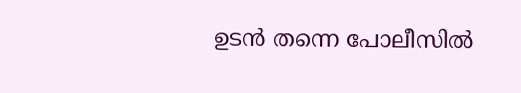ഉടൻ തന്നെ പോലീസിൽ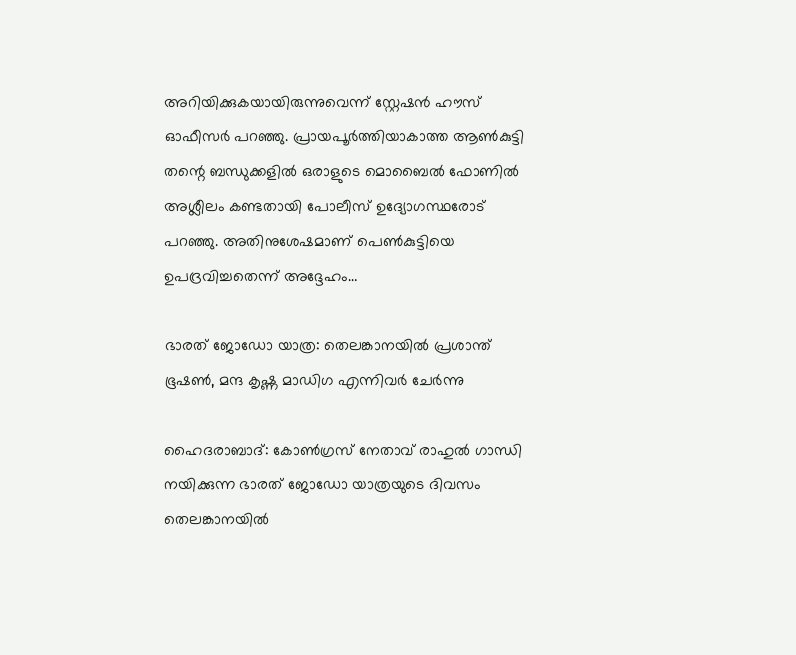അറിയിക്കുകയായിരുന്നുവെന്ന് സ്റ്റേഷൻ ഹൗസ് ഓഫീസർ പറഞ്ഞു. പ്രായപൂർത്തിയാകാത്ത ആൺകുട്ടി തന്റെ ബന്ധുക്കളിൽ ഒരാളുടെ മൊബൈൽ ഫോണിൽ അശ്ലീലം കണ്ടതായി പോലീസ് ഉദ്യോഗസ്ഥരോട് പറഞ്ഞു. അതിനുശേഷമാണ് പെണ്‍കുട്ടിയെ ഉപദ്രവിച്ചതെന്ന് അദ്ദേഹം…

ഭാരത് ജോഡോ യാത്ര: തെലങ്കാനയില്‍ പ്രശാന്ത് ഭൂഷൺ, മന്ദ കൃഷ്ണ മാഡിഗ എന്നിവർ ചേർന്നു

ഹൈദരാബാദ്: കോൺഗ്രസ് നേതാവ് രാഹുൽ ഗാന്ധി നയിക്കുന്ന ഭാരത് ജോഡോ യാത്രയുടെ ദിവസം തെലങ്കാനയിൽ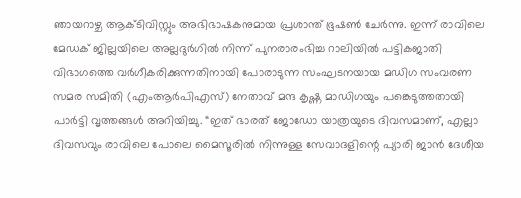ഞായറാഴ്ച ആക്ടിവിസ്റ്റും അഭിഭാഷകനുമായ പ്രശാന്ത് ഭൂഷൺ ചേർന്നു. ഇന്ന് രാവിലെ മേഡക് ജില്ലയിലെ അല്ലദുർഗിൽ നിന്ന് പുനരാരംഭിച്ച റാലിയിൽ പട്ടികജാതി വിഭാഗത്തെ വർഗീകരിക്കുന്നതിനായി പോരാടുന്ന സംഘടനയായ മഡിഗ സംവരണ സമര സമിതി (എംആർപിഎസ്) നേതാവ് മന്ദ കൃഷ്ണ മാഡിഗയും പങ്കെടുത്തതായി പാർട്ടി വൃത്തങ്ങൾ അറിയിച്ചു. “ഇത് ഭാരത് ജോഡോ യാത്രയുടെ ദിവസമാണ്, എല്ലാ ദിവസവും രാവിലെ പോലെ മൈസൂരിൽ നിന്നുള്ള സേവാദളിന്റെ പ്യാരി ജാൻ ദേശീയ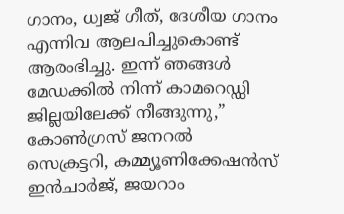ഗാനം, ധ്വജ് ഗീത്, ദേശീയ ഗാനം എന്നിവ ആലപിച്ചുകൊണ്ട് ആരംഭിച്ചു. ഇന്ന് ഞങ്ങൾ മേഡക്കിൽ നിന്ന് കാമറെഡ്ഡി ജില്ലയിലേക്ക് നീങ്ങുന്നു,” കോൺഗ്രസ് ജനറൽ സെക്രട്ടറി, കമ്മ്യൂണിക്കേഷൻസ് ഇൻചാർജ്, ജയറാം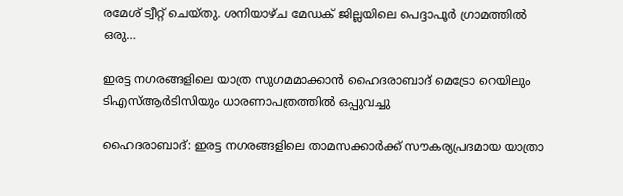രമേശ് ട്വീറ്റ് ചെയ്തു. ശനിയാഴ്ച മേഡക് ജില്ലയിലെ പെദ്ദാപൂർ ഗ്രാമത്തിൽ ഒരു…

ഇരട്ട നഗരങ്ങളിലെ യാത്ര സുഗമമാക്കാൻ ഹൈദരാബാദ് മെട്രോ റെയിലും ടിഎസ്ആർടിസിയും ധാരണാപത്രത്തിൽ ഒപ്പുവച്ചു

ഹൈദരാബാദ്: ഇരട്ട നഗരങ്ങളിലെ താമസക്കാർക്ക് സൗകര്യപ്രദമായ യാത്രാ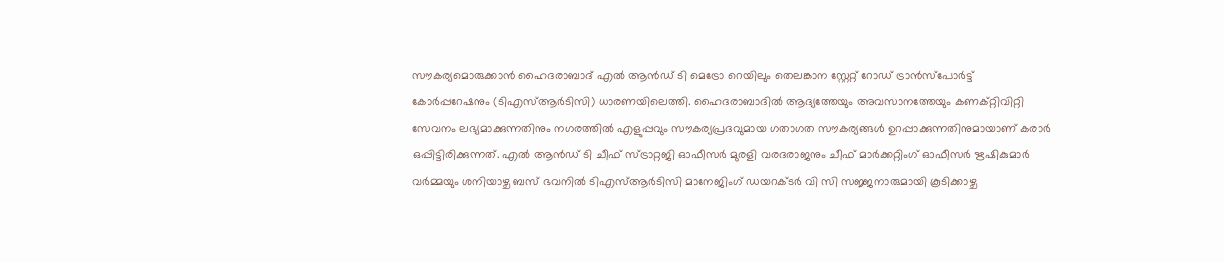സൗകര്യമൊരുക്കാൻ ഹൈദരാബാദ് എൽ ആൻഡ് ടി മെട്രോ റെയിലും തെലങ്കാന സ്റ്റേറ്റ് റോഡ് ട്രാൻസ്‌പോർട്ട് കോർപ്പറേഷനും (ടിഎസ്ആർടിസി) ധാരണയിലെത്തി. ഹൈദരാബാദിൽ ആദ്യത്തേയും അവസാനത്തേയും കണക്റ്റിവിറ്റി സേവനം ലഭ്യമാക്കുന്നതിനും നഗരത്തിൽ എളുപ്പവും സൗകര്യപ്രദവുമായ ഗതാഗത സൗകര്യങ്ങൾ ഉറപ്പാക്കുന്നതിനുമായാണ് കരാർ ഒപ്പിട്ടിരിക്കുന്നത്. എൽ ആൻഡ് ടി ചീഫ് സ്ട്രാറ്റജി ഓഫീസർ മുരളി വരദരാജനും ചീഫ് മാർക്കറ്റിംഗ് ഓഫീസർ ഋഷികുമാർ വർമ്മയും ശനിയാഴ്ച ബസ് ഭവനിൽ ടിഎസ്ആർടിസി മാനേജിംഗ് ഡയറക്ടർ വി സി സജ്ജനാരുമായി കൂടിക്കാഴ്ച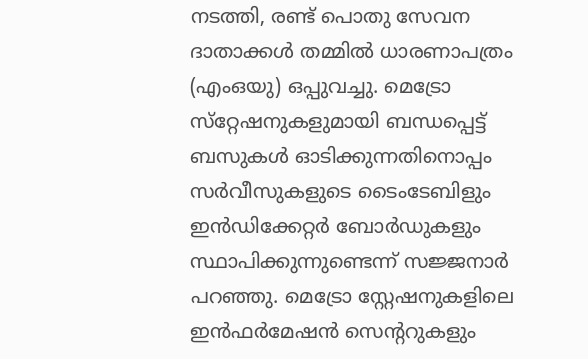നടത്തി, രണ്ട് പൊതു സേവന ദാതാക്കൾ തമ്മിൽ ധാരണാപത്രം (എംഒയു) ഒപ്പുവച്ചു. മെട്രോ സ്‌റ്റേഷനുകളുമായി ബന്ധപ്പെട്ട് ബസുകൾ ഓടിക്കുന്നതിനൊപ്പം സർവീസുകളുടെ ടൈംടേബിളും ഇൻഡിക്കേറ്റർ ബോർഡുകളും സ്ഥാപിക്കുന്നുണ്ടെന്ന് സജ്ജനാർ പറഞ്ഞു. മെട്രോ സ്റ്റേഷനുകളിലെ ഇൻഫർമേഷൻ സെന്ററുകളും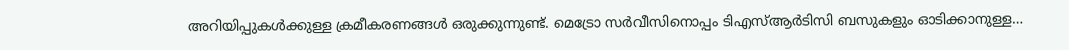അറിയിപ്പുകൾക്കുള്ള ക്രമീകരണങ്ങൾ ഒരുക്കുന്നുണ്ട്. മെട്രോ സർവീസിനൊപ്പം ടിഎസ്ആർടിസി ബസുകളും ഓടിക്കാനുള്ള…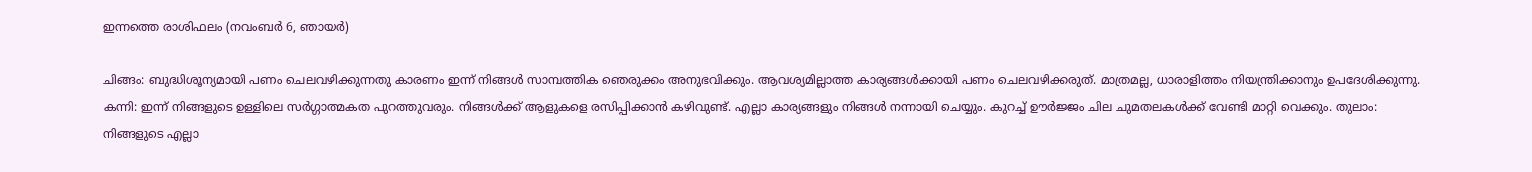ഇന്നത്തെ രാശിഫലം (നവംബര്‍ 6, ഞായര്‍)

ചിങ്ങം: ബുദ്ധിശൂന്യമായി പണം ചെലവഴിക്കുന്നതു കാരണം ഇന്ന് നിങ്ങൾ സാമ്പത്തിക ഞെരുക്കം അനുഭവിക്കും. ആവശ്യമില്ലാത്ത കാര്യങ്ങൾക്കായി പണം ചെലവഴിക്കരുത്. മാത്രമല്ല, ധാരാളിത്തം നിയന്ത്രിക്കാനും ഉപദേശിക്കുന്നു. കന്നി: ഇന്ന് നിങ്ങളുടെ ഉള്ളിലെ സർഗ്ഗാത്മകത പുറത്തുവരും. നിങ്ങൾക്ക് ആളുകളെ രസിപ്പിക്കാൻ കഴിവുണ്ട്. എല്ലാ കാര്യങ്ങളും നിങ്ങൾ നന്നായി ചെയ്യും. കുറച്ച് ഊര്‍ജ്ജം ചില ചുമതലകൾക്ക് വേണ്ടി മാറ്റി വെക്കും. തുലാം: നിങ്ങളുടെ എല്ലാ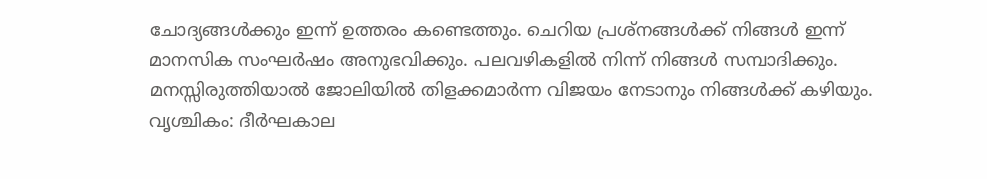ചോദ്യങ്ങൾക്കും ഇന്ന് ഉത്തരം കണ്ടെത്തും. ചെറിയ പ്രശ്‌നങ്ങൾക്ക് നിങ്ങൾ ഇന്ന് മാനസിക സംഘർഷം അനുഭവിക്കും. പലവഴികളിൽ നിന്ന് നിങ്ങൾ സമ്പാദിക്കും. മനസ്സിരുത്തിയാൽ ജോലിയിൽ തിളക്കമാർന്ന വിജയം നേടാനും നിങ്ങൾക്ക് കഴിയും. വൃശ്ചികം: ദീർഘകാല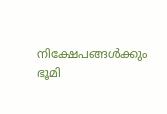നിക്ഷേപങ്ങൾക്കും ഭൂമി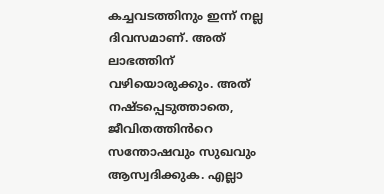കച്ചവടത്തിനും ഇന്ന് നല്ല ദിവസമാണ്. അത് ലാഭത്തിന് വഴിയൊരുക്കും. അത് നഷ്‌ടപ്പെടുത്താതെ, ജീവിതത്തിൻറെ സന്തോഷവും സുഖവും ആസ്വദിക്കുക. എല്ലാ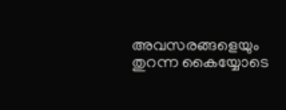അവസരങ്ങളെയും തുറന്ന കൈയ്യോടെ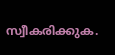സ്വീകരിക്കുക.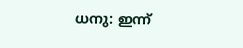ധനു: ഇന്ന്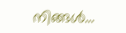നിങ്ങൾ…